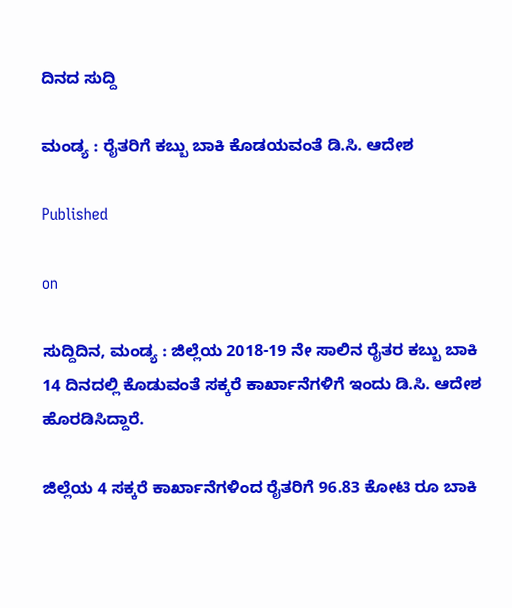ದಿನದ ಸುದ್ದಿ

ಮಂಡ್ಯ : ರೈತರಿಗೆ ಕಬ್ಬು ಬಾಕಿ ಕೊಡಯವಂತೆ ಡಿ.ಸಿ. ಆದೇಶ

Published

on

ಸುದ್ದಿದಿನ, ಮಂಡ್ಯ : ಜಿಲ್ಲೆಯ 2018-19 ನೇ ಸಾಲಿನ ರೈತರ ಕಬ್ಬು ಬಾಕಿ 14 ದಿನದಲ್ಲಿ ಕೊಡುವಂತೆ ಸಕ್ಕರೆ ಕಾರ್ಖಾನೆಗಳಿಗೆ ಇಂದು ಡಿ.ಸಿ. ಆದೇಶ ಹೊರಡಿಸಿದ್ದಾರೆ.

ಜಿಲ್ಲೆಯ 4 ಸಕ್ಕರೆ ಕಾರ್ಖಾನೆಗಳಿಂದ ರೈತರಿಗೆ 96.83 ಕೋಟಿ ರೂ ಬಾಕಿ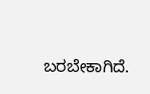ಬರಬೇಕಾಗಿದೆ.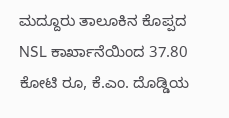ಮದ್ದೂರು ತಾಲೂಕಿನ ಕೊಪ್ಪದ NSL ಕಾರ್ಖಾನೆಯಿಂದ 37.80 ಕೋಟಿ ರೂ, ಕೆ.ಎಂ. ದೊಡ್ಡಿಯ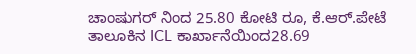ಚಾಂಷುಗರ್ ನಿಂದ 25.80 ಕೋಟಿ ರೂ, ಕೆ.ಆರ್.ಪೇಟೆ ತಾಲೂಕಿನ ICL ಕಾರ್ಖಾನೆಯಿಂದ28.69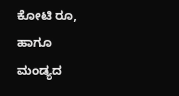ಕೋಟಿ ರೂ,
ಹಾಗೂ ಮಂಡ್ಯದ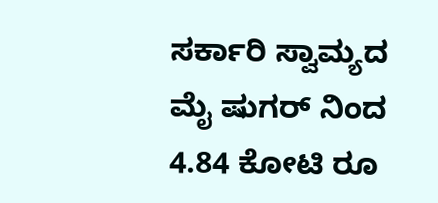ಸರ್ಕಾರಿ ಸ್ವಾಮ್ಯದ ಮೈ ಷುಗರ್ ನಿಂದ 4.84 ಕೋಟಿ ರೂ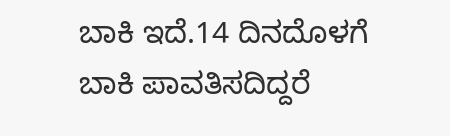ಬಾಕಿ ಇದೆ.14 ದಿನದೊಳಗೆ ಬಾಕಿ ಪಾವತಿಸದಿದ್ದರೆ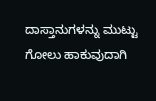ದಾಸ್ತಾನುಗಳನ್ನು ಮುಟ್ಟು ಗೋಲು ಹಾಕುವುದಾಗಿ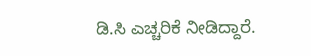ಡಿ.ಸಿ ಎಚ್ಚರಿಕೆ ನೀಡಿದ್ದಾರೆ.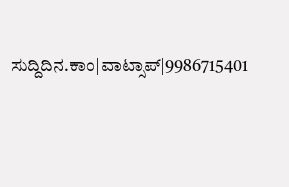ಸುದ್ದಿದಿನ.ಕಾಂ|ವಾಟ್ಸಾಪ್|9986715401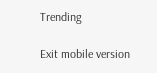Trending

Exit mobile version